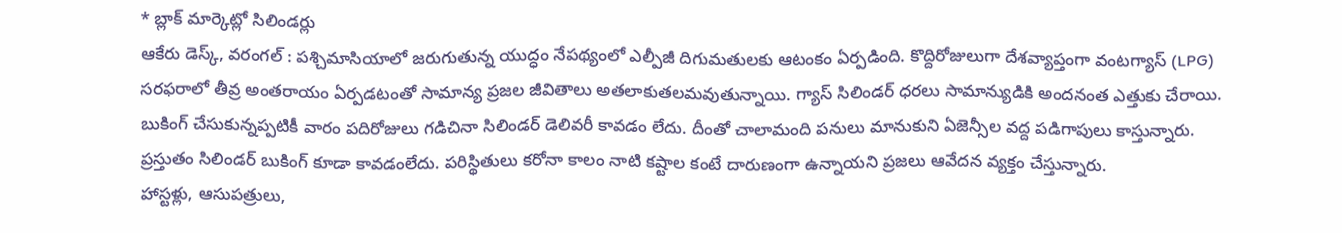* బ్లాక్ మార్కెట్లో సిలిండర్లు
ఆకేరు డెస్క్, వరంగల్ : పశ్చిమాసియాలో జరుగుతున్న యుద్ధం నేపథ్యంలో ఎల్పీజీ దిగుమతులకు ఆటంకం ఏర్పడింది. కొద్దిరోజులుగా దేశవ్యాప్తంగా వంటగ్యాస్ (LPG) సరఫరాలో తీవ్ర అంతరాయం ఏర్పడటంతో సామాన్య ప్రజల జీవితాలు అతలాకుతలమవుతున్నాయి. గ్యాస్ సిలిండర్ ధరలు సామాన్యుడికి అందనంత ఎత్తుకు చేరాయి. బుకింగ్ చేసుకున్నప్పటికీ వారం పదిరోజులు గడిచినా సిలిండర్ డెలివరీ కావడం లేదు. దీంతో చాలామంది పనులు మానుకుని ఏజెన్సీల వద్ద పడిగాపులు కాస్తున్నారు. ప్రస్తుతం సిలిండర్ బుకింగ్ కూడా కావడంలేదు. పరిస్థితులు కరోనా కాలం నాటి కష్టాల కంటే దారుణంగా ఉన్నాయని ప్రజలు ఆవేదన వ్యక్తం చేస్తున్నారు.
హాస్టళ్లు, ఆసుపత్రులు,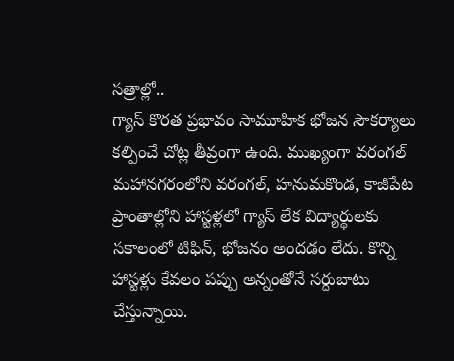సత్రాల్లో..
గ్యాస్ కొరత ప్రభావం సామూహిక భోజన సౌకర్యాలు కల్పించే చోట్ల తీవ్రంగా ఉంది. ముఖ్యంగా వరంగల్ మహానగరంలోని వరంగల్, హనుమకొండ, కాజీపేట ప్రాంతాల్లోని హాస్టళ్లలో గ్యాస్ లేక విద్యార్థులకు సకాలంలో టిఫిన్, భోజనం అందడం లేదు. కొన్ని హాస్టళ్లు కేవలం పప్పు అన్నంతోనే సర్దుబాటు చేస్తున్నాయి.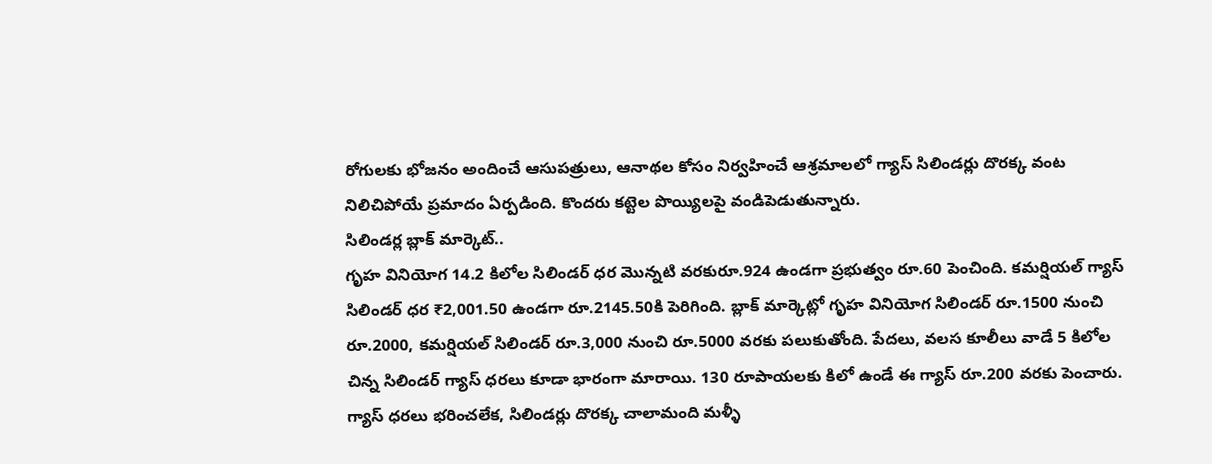రోగులకు భోజనం అందించే ఆసుపత్రులు, ఆనాథల కోసం నిర్వహించే ఆశ్రమాలలో గ్యాస్ సిలిండర్లు దొరక్క వంట నిలిచిపోయే ప్రమాదం ఏర్పడింది. కొందరు కట్టెల పొయ్యిలపై వండిపెడుతున్నారు.
సిలిండర్ల బ్లాక్ మార్కెట్..
గృహ వినియోగ 14.2 కిలోల సిలిండర్ ధర మొన్నటి వరకురూ.924 ఉండగా ప్రభుత్వం రూ.60 పెంచింది. కమర్షియల్ గ్యాస్ సిలిండర్ ధర ₹2,001.50 ఉండగా రూ.2145.50కి పెరిగింది. బ్లాక్ మార్కెట్లో గృహ వినియోగ సిలిండర్ రూ.1500 నుంచి రూ.2000, కమర్షియల్ సిలిండర్ రూ.3,000 నుంచి రూ.5000 వరకు పలుకుతోంది. పేదలు, వలస కూలీలు వాడే 5 కిలోల చిన్న సిలిండర్ గ్యాస్ ధరలు కూడా భారంగా మారాయి. 130 రూపాయలకు కిలో ఉండే ఈ గ్యాస్ రూ.200 వరకు పెంచారు. గ్యాస్ ధరలు భరించలేక, సిలిండర్లు దొరక్క చాలామంది మళ్ళీ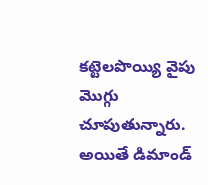కట్టెలపొయ్యి వైపు మొగ్గు చూపుతున్నారు. అయితే డిమాండ్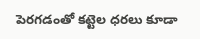పెరగడంతో కట్టెల ధరలు కూడా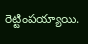రెట్టింపయ్యాయి.